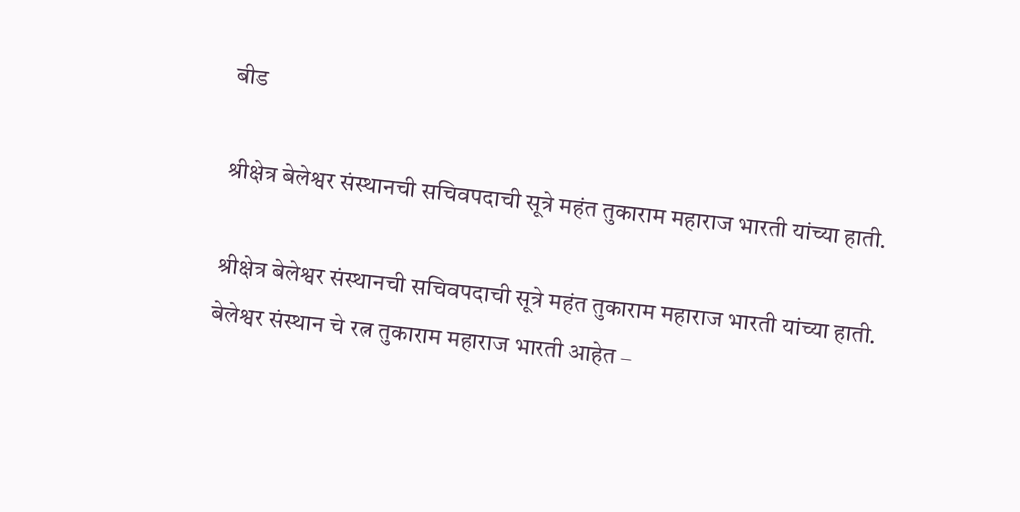बीड

श्रीक्षेत्र बेलेश्वर संस्थानची सचिवपदाची सूत्रे महंत तुकाराम महाराज भारती यांच्या हाती.

श्रीक्षेत्र बेलेश्वर संस्थानची सचिवपदाची सूत्रे महंत तुकाराम महाराज भारती यांच्या हाती.
बेलेश्वर संस्थान चे रत्न तुकाराम महाराज भारती आहेत –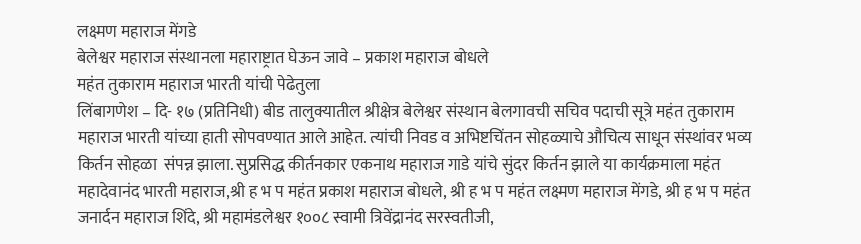लक्ष्मण महाराज मेंगडे
बेलेश्वर महाराज संस्थानला महाराष्ट्रात घेऊन जावे – प्रकाश महाराज बोधले
महंत तुकाराम महाराज भारती यांची पेढेतुला
लिंबागणेश – दि- १७ (प्रतिनिधी) बीड तालुक्यातील श्रीक्षेत्र बेलेश्वर संस्थान बेलगावची सचिव पदाची सूत्रे महंत तुकाराम महाराज भारती यांच्या हाती सोपवण्यात आले आहेत. त्यांची निवड व अभिष्टचिंतन सोहळ्याचे औचित्य साधून संस्थांवर भव्य किर्तन सोहळा  संपन्न झाला. सुप्रसिद्ध कीर्तनकार एकनाथ महाराज गाडे यांचे सुंदर किर्तन झाले या कार्यक्रमाला महंत महादेवानंद भारती महाराज,श्री ह भ प महंत प्रकाश महाराज बोधले, श्री ह भ प महंत लक्ष्मण महाराज मेंगडे, श्री ह भ प महंत जनार्दन महाराज शिंदे, श्री महामंडलेश्वर १००८ स्वामी त्रिवेंद्रानंद सरस्वतीजी,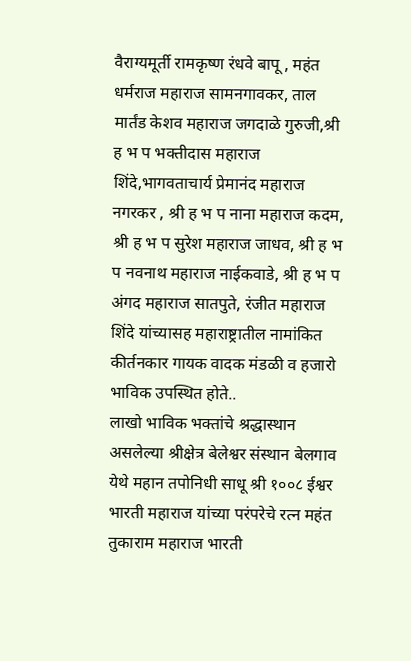वैराग्यमूर्ती रामकृष्ण रंधवे बापू , महंत धर्मराज महाराज सामनगावकर, ताल मार्तंड केशव महाराज जगदाळे गुरुजी,श्री ह भ प भक्तीदास महाराज शिंदे,भागवताचार्य प्रेमानंद महाराज नगरकर , श्री ह भ प नाना महाराज कदम, श्री ह भ प सुरेश महाराज जाधव, श्री ह भ प नवनाथ महाराज नाईकवाडे, श्री ह भ प अंगद महाराज सातपुते, रंजीत महाराज शिंदे यांच्यासह महाराष्ट्रातील नामांकित कीर्तनकार गायक वादक मंडळी व हजारो भाविक उपस्थित होते..
लाखो भाविक भक्तांचे श्रद्धास्थान असलेल्या श्रीक्षेत्र बेलेश्वर संस्थान बेलगाव येथे महान तपोनिधी साधू श्री १००८ ईश्वर भारती महाराज यांच्या परंपरेचे रत्न महंत तुकाराम महाराज भारती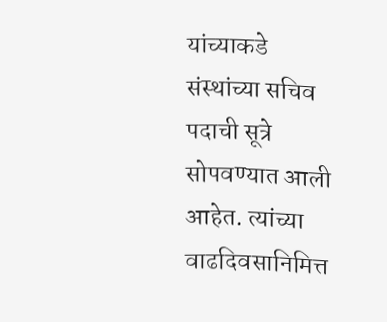यांच्याकडे संस्थांच्या सचिव पदाची सूत्रे सोपवण्यात आली आहेत. त्यांच्या वाढदिवसानिमित्त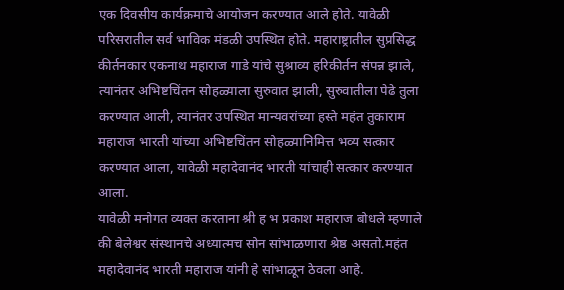एक दिवसीय कार्यक्रमाचे आयोजन करण्यात आले होते. यावेळी परिसरातील सर्व भाविक मंडळी उपस्थित होते. महाराष्ट्रातील सुप्रसिद्ध कीर्तनकार एकनाथ महाराज गाडे यांचे सुश्राव्य हरिकीर्तन संपन्न झाले, त्यानंतर अभिष्टचिंतन सोहळ्याला सुरुवात झाली, सुरुवातीला पेढे तुला करण्यात आली, त्यानंतर उपस्थित मान्यवरांच्या हस्ते महंत तुकाराम महाराज भारती यांच्या अभिष्टचिंतन सोहळ्यानिमित्त भव्य सत्कार  करण्यात आला, यावेळी महादेवानंद भारती यांचाही सत्कार करण्यात आला.
यावेळी मनोगत व्यक्त करताना श्री ह भ प्रकाश महाराज बोधले म्हणाले की बेलेश्वर संस्थानचे अध्यात्मच सोन सांभाळणारा श्रेष्ठ असतो.महंत महादेवानंद भारती महाराज यांनी हे सांभाळून ठेवला आहे.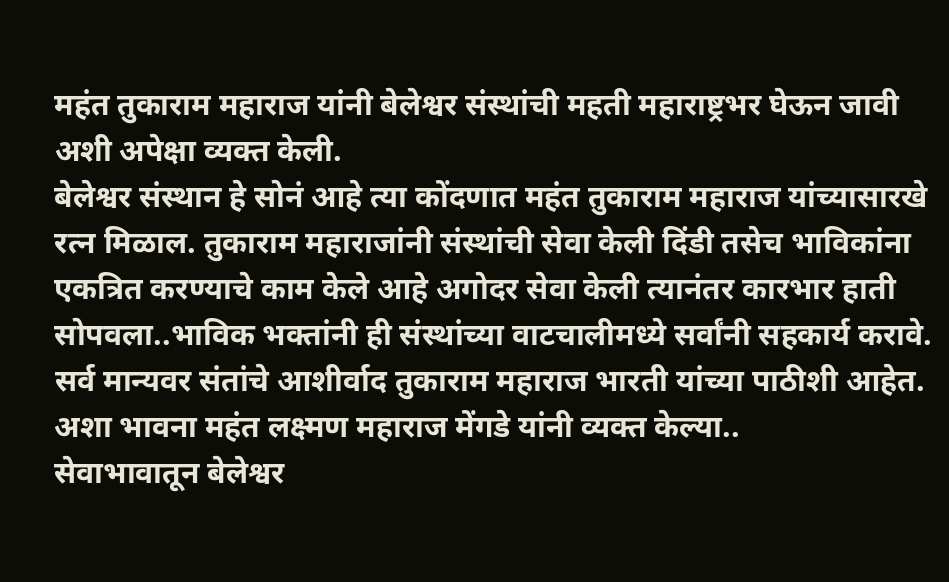महंत तुकाराम महाराज यांनी बेलेश्वर संस्थांची महती महाराष्ट्रभर घेऊन जावी अशी अपेक्षा व्यक्त केली.
बेलेश्वर संस्थान हे सोनं आहे त्या कोंदणात महंत तुकाराम महाराज यांच्यासारखे रत्न मिळाल. तुकाराम महाराजांनी संस्थांची सेवा केली दिंडी तसेच भाविकांना एकत्रित करण्याचे काम केले आहे अगोदर सेवा केली त्यानंतर कारभार हाती सोपवला..भाविक भक्तांनी ही संस्थांच्या वाटचालीमध्ये सर्वांनी सहकार्य करावे. सर्व मान्यवर संतांचे आशीर्वाद तुकाराम महाराज भारती यांच्या पाठीशी आहेत. अशा भावना महंत लक्ष्मण महाराज मेंगडे यांनी व्यक्त केल्या..
सेवाभावातून बेलेश्वर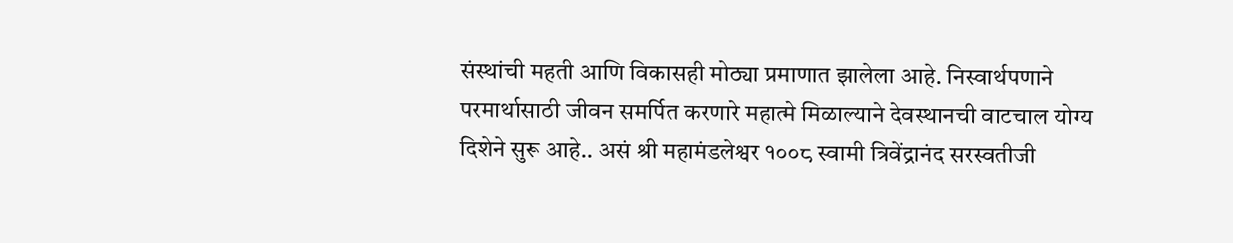संस्थांची महती आणि विकासही मोठ्या प्रमाणात झालेला आहे. निस्वार्थपणाने परमार्थासाठी जीवन समर्पित करणारे महात्मे मिळाल्याने देवस्थानची वाटचाल योग्य दिशेने सुरू आहे.. असं श्री महामंडलेश्वर १००८ स्वामी त्रिवेंद्रानंद सरस्वतीजी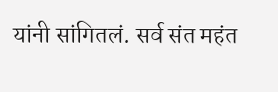यांनी सांगितलं. सर्व संत महंत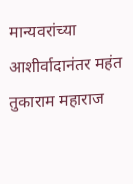मान्यवरांच्या आशीर्वादानंतर महंत तुकाराम महाराज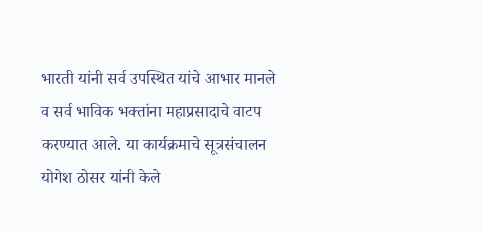भारती यांनी सर्व उपस्थित यांचे आभार मानले व सर्व भाविक भक्तांना महाप्रसादाचे वाटप करण्यात आले. या कार्यक्रमाचे सूत्रसंचालन योगेश ठोसर यांनी केले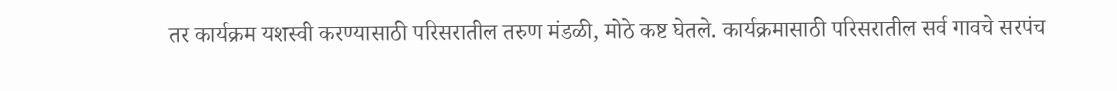तर कार्यक्रम यशस्वी करण्यासाठी परिसरातील तरुण मंडळी, मोठे कष्ट घेतले. कार्यक्रमासाठी परिसरातील सर्व गावचे सरपंच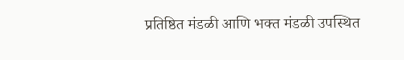प्रतिष्ठित मंडळी आणि भक्त मंडळी उपस्थित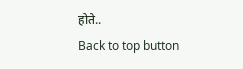होते..
Back to top button